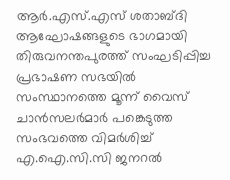ആർ.എസ്.എസ് ശതാബ്ദി ആഘോഷങ്ങളുടെ ഭാഗമായി തിരുവനന്തപുരത്ത് സംഘടിപ്പിച്ച പ്രഭാഷണ സഭയിൽ സംസ്ഥാനത്തെ മൂന്ന് വൈസ് ചാൻസലർമാർ പങ്കെടുത്ത സംഭവത്തെ വിമർശിച്ച് എ.ഐ.സി.സി ജനറൽ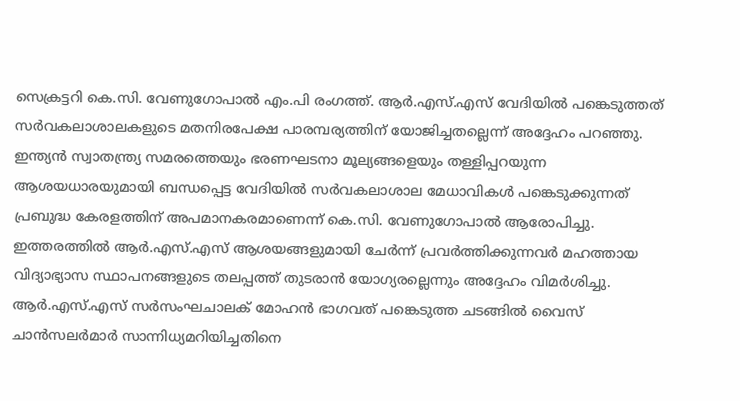സെക്രട്ടറി കെ.സി. വേണുഗോപാൽ എം.പി രംഗത്ത്. ആർ.എസ്.എസ് വേദിയിൽ പങ്കെടുത്തത് സർവകലാശാലകളുടെ മതനിരപേക്ഷ പാരമ്പര്യത്തിന് യോജിച്ചതല്ലെന്ന് അദ്ദേഹം പറഞ്ഞു.
ഇന്ത്യൻ സ്വാതന്ത്ര്യ സമരത്തെയും ഭരണഘടനാ മൂല്യങ്ങളെയും തള്ളിപ്പറയുന്ന ആശയധാരയുമായി ബന്ധപ്പെട്ട വേദിയിൽ സർവകലാശാല മേധാവികൾ പങ്കെടുക്കുന്നത് പ്രബുദ്ധ കേരളത്തിന് അപമാനകരമാണെന്ന് കെ.സി. വേണുഗോപാൽ ആരോപിച്ചു. ഇത്തരത്തിൽ ആർ.എസ്.എസ് ആശയങ്ങളുമായി ചേർന്ന് പ്രവർത്തിക്കുന്നവർ മഹത്തായ വിദ്യാഭ്യാസ സ്ഥാപനങ്ങളുടെ തലപ്പത്ത് തുടരാൻ യോഗ്യരല്ലെന്നും അദ്ദേഹം വിമർശിച്ചു.
ആർ.എസ്.എസ് സർസംഘചാലക് മോഹൻ ഭാഗവത് പങ്കെടുത്ത ചടങ്ങിൽ വൈസ് ചാൻസലർമാർ സാന്നിധ്യമറിയിച്ചതിനെ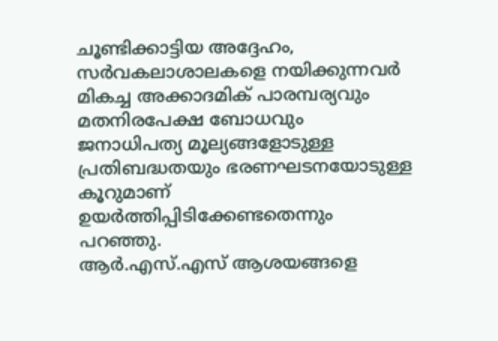ചൂണ്ടിക്കാട്ടിയ അദ്ദേഹം, സർവകലാശാലകളെ നയിക്കുന്നവർ മികച്ച അക്കാദമിക് പാരമ്പര്യവും മതനിരപേക്ഷ ബോധവും ജനാധിപത്യ മൂല്യങ്ങളോടുള്ള പ്രതിബദ്ധതയും ഭരണഘടനയോടുള്ള കൂറുമാണ് ഉയർത്തിപ്പിടിക്കേണ്ടതെന്നും പറഞ്ഞു.
ആർ.എസ്.എസ് ആശയങ്ങളെ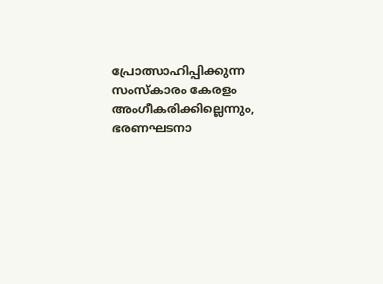പ്രോത്സാഹിപ്പിക്കുന്ന സംസ്കാരം കേരളം അംഗീകരിക്കില്ലെന്നും, ഭരണഘടനാ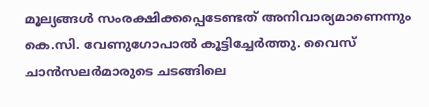മൂല്യങ്ങൾ സംരക്ഷിക്കപ്പെടേണ്ടത് അനിവാര്യമാണെന്നും കെ.സി. വേണുഗോപാൽ കൂട്ടിച്ചേർത്തു. വൈസ് ചാൻസലർമാരുടെ ചടങ്ങിലെ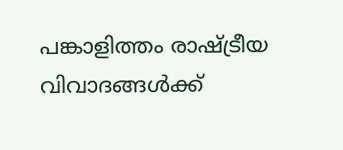പങ്കാളിത്തം രാഷ്ട്രീയ വിവാദങ്ങൾക്ക്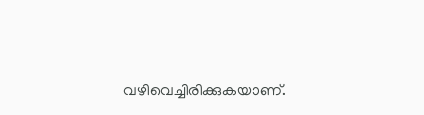വഴിവെച്ചിരിക്കുകയാണ്.